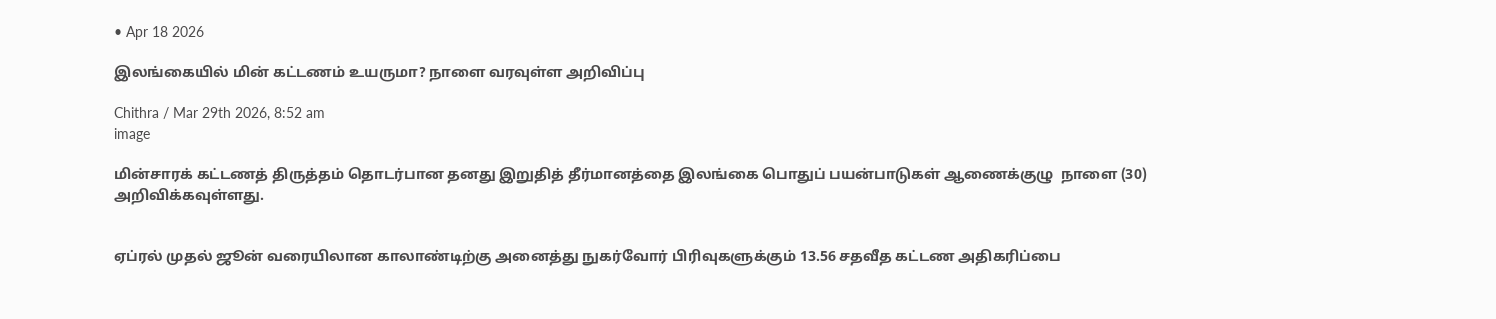• Apr 18 2026

இலங்கையில் மின் கட்டணம் உயருமா? நாளை வரவுள்ள அறிவிப்பு

Chithra / Mar 29th 2026, 8:52 am
image

மின்சாரக் கட்டணத் திருத்தம் தொடர்பான தனது இறுதித் தீர்மானத்தை இலங்கை பொதுப் பயன்பாடுகள் ஆணைக்குழு  நாளை (30) அறிவிக்கவுள்ளது.


ஏப்ரல் முதல் ஜூன் வரையிலான காலாண்டிற்கு அனைத்து நுகர்வோர் பிரிவுகளுக்கும் 13.56 சதவீத கட்டண அதிகரிப்பை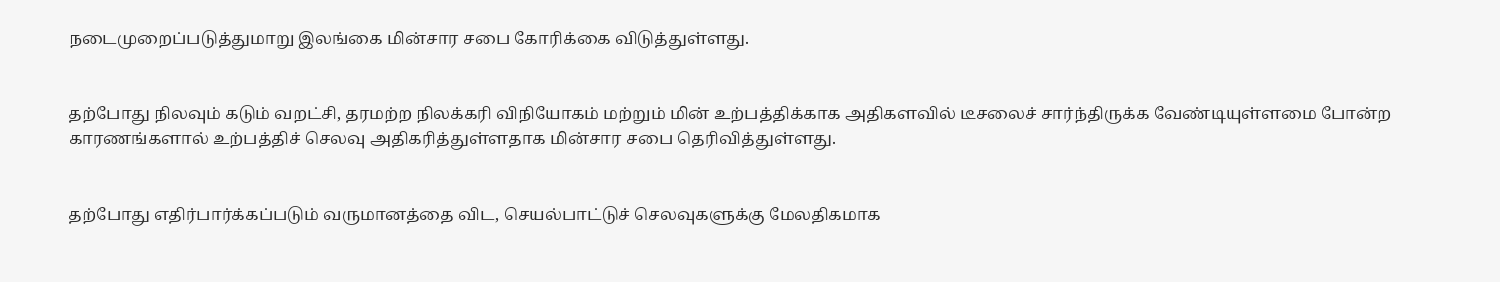நடைமுறைப்படுத்துமாறு இலங்கை மின்சார சபை கோரிக்கை விடுத்துள்ளது.


தற்போது நிலவும் கடும் வறட்சி, தரமற்ற நிலக்கரி விநியோகம் மற்றும் மின் உற்பத்திக்காக அதிகளவில் டீசலைச் சார்ந்திருக்க வேண்டியுள்ளமை போன்ற காரணங்களால் உற்பத்திச் செலவு அதிகரித்துள்ளதாக மின்சார சபை தெரிவித்துள்ளது.


தற்போது எதிர்பார்க்கப்படும் வருமானத்தை விட, செயல்பாட்டுச் செலவுகளுக்கு மேலதிகமாக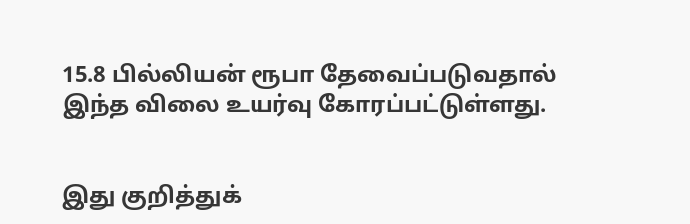15.8 பில்லியன் ரூபா தேவைப்படுவதால் இந்த விலை உயர்வு கோரப்பட்டுள்ளது.


இது குறித்துக்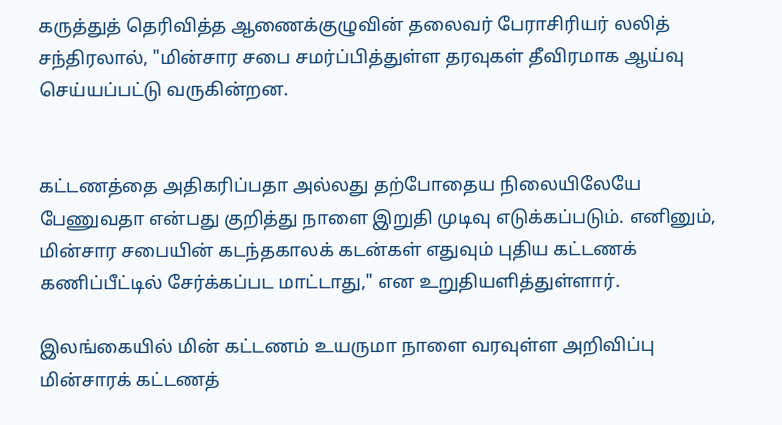கருத்துத் தெரிவித்த ஆணைக்குழுவின் தலைவர் பேராசிரியர் லலித் சந்திரலால், "மின்சார சபை சமர்ப்பித்துள்ள தரவுகள் தீவிரமாக ஆய்வு செய்யப்பட்டு வருகின்றன.


கட்டணத்தை அதிகரிப்பதா அல்லது தற்போதைய நிலையிலேயே பேணுவதா என்பது குறித்து நாளை இறுதி முடிவு எடுக்கப்படும். எனினும், மின்சார சபையின் கடந்தகாலக் கடன்கள் எதுவும் புதிய கட்டணக் கணிப்பீட்டில் சேர்க்கப்பட மாட்டாது," என உறுதியளித்துள்ளார்.

இலங்கையில் மின் கட்டணம் உயருமா நாளை வரவுள்ள அறிவிப்பு மின்சாரக் கட்டணத்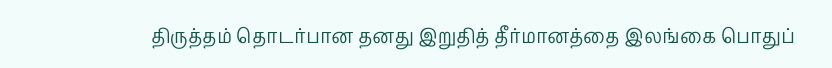திருத்தம் தொடர்பான தனது இறுதித் தீர்மானத்தை இலங்கை பொதுப்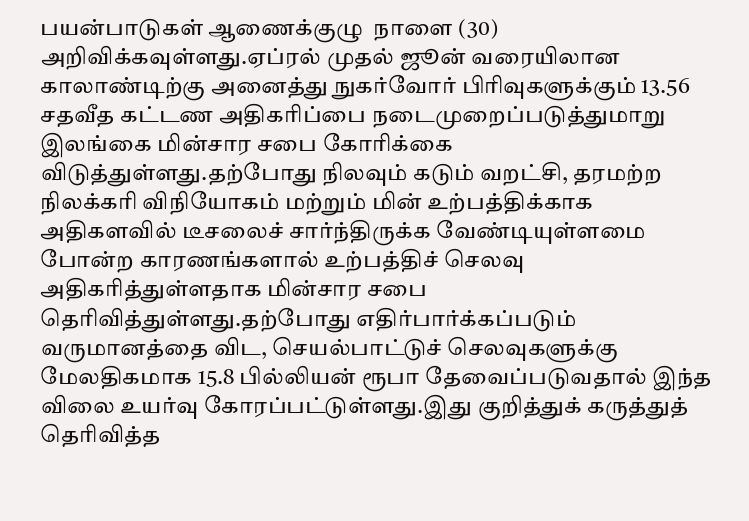பயன்பாடுகள் ஆணைக்குழு  நாளை (30) அறிவிக்கவுள்ளது.ஏப்ரல் முதல் ஜூன் வரையிலான காலாண்டிற்கு அனைத்து நுகர்வோர் பிரிவுகளுக்கும் 13.56 சதவீத கட்டண அதிகரிப்பை நடைமுறைப்படுத்துமாறு இலங்கை மின்சார சபை கோரிக்கை விடுத்துள்ளது.தற்போது நிலவும் கடும் வறட்சி, தரமற்ற நிலக்கரி விநியோகம் மற்றும் மின் உற்பத்திக்காக அதிகளவில் டீசலைச் சார்ந்திருக்க வேண்டியுள்ளமை போன்ற காரணங்களால் உற்பத்திச் செலவு அதிகரித்துள்ளதாக மின்சார சபை தெரிவித்துள்ளது.தற்போது எதிர்பார்க்கப்படும் வருமானத்தை விட, செயல்பாட்டுச் செலவுகளுக்கு மேலதிகமாக 15.8 பில்லியன் ரூபா தேவைப்படுவதால் இந்த விலை உயர்வு கோரப்பட்டுள்ளது.இது குறித்துக் கருத்துத் தெரிவித்த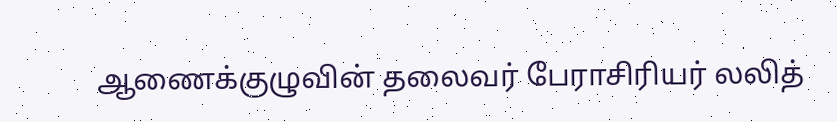ஆணைக்குழுவின் தலைவர் பேராசிரியர் லலித்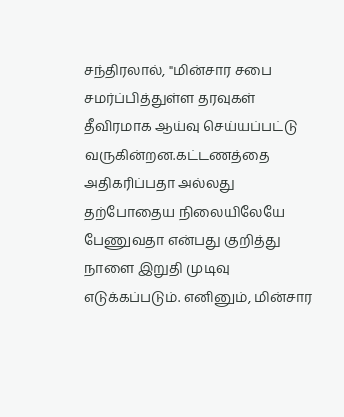சந்திரலால், "மின்சார சபை சமர்ப்பித்துள்ள தரவுகள் தீவிரமாக ஆய்வு செய்யப்பட்டு வருகின்றன.கட்டணத்தை அதிகரிப்பதா அல்லது தற்போதைய நிலையிலேயே பேணுவதா என்பது குறித்து நாளை இறுதி முடிவு எடுக்கப்படும். எனினும், மின்சார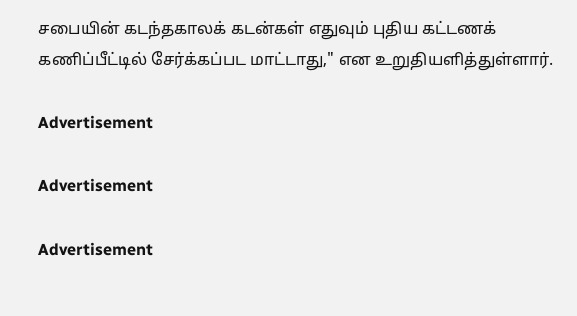சபையின் கடந்தகாலக் கடன்கள் எதுவும் புதிய கட்டணக் கணிப்பீட்டில் சேர்க்கப்பட மாட்டாது," என உறுதியளித்துள்ளார்.

Advertisement

Advertisement

Advertisement